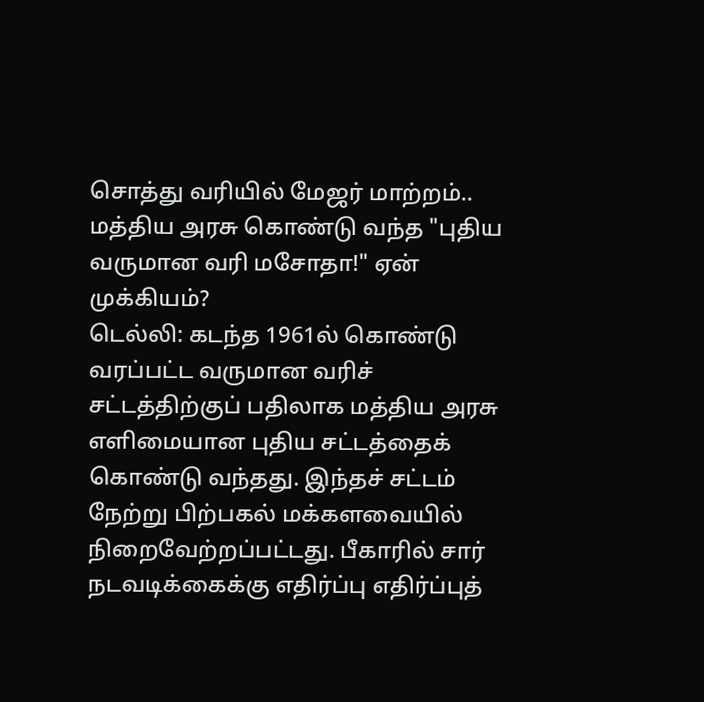சொத்து வரியில் மேஜர் மாற்றம்.. மத்திய அரசு கொண்டு வந்த "புதிய வருமான வரி மசோதா!" ஏன் முக்கியம்?
டெல்லி: கடந்த 1961ல் கொண்டு வரப்பட்ட வருமான வரிச் சட்டத்திற்குப் பதிலாக மத்திய அரசு எளிமையான புதிய சட்டத்தைக் கொண்டு வந்தது. இந்தச் சட்டம் நேற்று பிற்பகல் மக்களவையில் நிறைவேற்றப்பட்டது. பீகாரில் சார் நடவடிக்கைக்கு எதிர்ப்பு எதிர்ப்புத்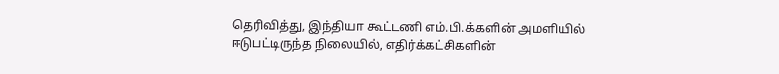தெரிவித்து, இந்தியா கூட்டணி எம்.பி.க்களின் அமளியில் ஈடுபட்டிருந்த நிலையில், எதிர்க்கட்சிகளின்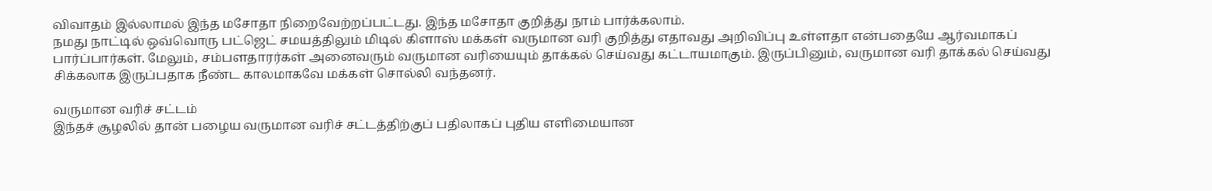விவாதம் இல்லாமல் இந்த மசோதா நிறைவேற்றப்பட்டது. இந்த மசோதா குறித்து நாம் பார்க்கலாம்.
நமது நாட்டில் ஒவ்வொரு பட்ஜெட் சமயத்திலும் மிடில் கிளாஸ் மக்கள் வருமான வரி குறித்து எதாவது அறிவிப்பு உள்ளதா என்பதையே ஆர்வமாகப் பார்ப்பார்கள். மேலும், சம்பளதாரர்கள் அனைவரும் வருமான வரியையும் தாக்கல் செய்வது கட்டாயமாகும். இருப்பினும், வருமான வரி தாக்கல் செய்வது சிக்கலாக இருப்பதாக நீண்ட காலமாகவே மக்கள் சொல்லி வந்தனர்.

வருமான வரிச் சட்டம்
இந்தச் சூழலில் தான் பழைய வருமான வரிச் சட்டத்திற்குப் பதிலாகப் புதிய எளிமையான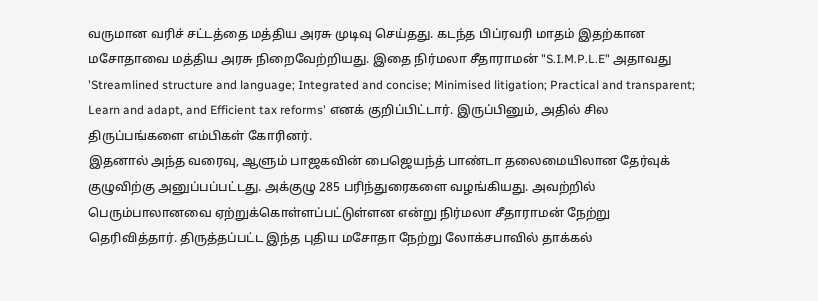வருமான வரிச் சட்டத்தை மத்திய அரசு முடிவு செய்தது. கடந்த பிப்ரவரி மாதம் இதற்கான மசோதாவை மத்திய அரசு நிறைவேற்றியது. இதை நிர்மலா சீதாராமன் "S.I.M.P.L.E" அதாவது 'Streamlined structure and language; Integrated and concise; Minimised litigation; Practical and transparent; Learn and adapt, and Efficient tax reforms' எனக் குறிப்பிட்டார். இருப்பினும், அதில் சில திருப்பங்களை எம்பிகள் கோரினர்.
இதனால் அந்த வரைவு, ஆளும் பாஜகவின் பைஜெயந்த் பாண்டா தலைமையிலான தேர்வுக் குழுவிற்கு அனுப்பப்பட்டது. அக்குழு 285 பரிந்துரைகளை வழங்கியது. அவற்றில் பெரும்பாலானவை ஏற்றுக்கொள்ளப்பட்டுள்ளன என்று நிர்மலா சீதாராமன் நேற்று தெரிவித்தார். திருத்தப்பட்ட இந்த புதிய மசோதா நேற்று லோக்சபாவில் தாக்கல்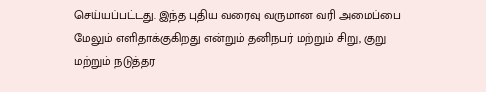செய்யப்பட்டது. இந்த புதிய வரைவு வருமான வரி அமைப்பை மேலும் எளிதாக்குகிறது என்றும் தனிநபர் மற்றும் சிறு, குறு மற்றும் நடுத்தர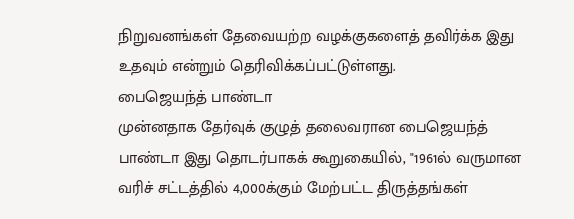நிறுவனங்கள் தேவையற்ற வழக்குகளைத் தவிர்க்க இது உதவும் என்றும் தெரிவிக்கப்பட்டுள்ளது.
பைஜெயந்த் பாண்டா
முன்னதாக தேர்வுக் குழுத் தலைவரான பைஜெயந்த் பாண்டா இது தொடர்பாகக் கூறுகையில், "1961ல் வருமான வரிச் சட்டத்தில் 4,000க்கும் மேற்பட்ட திருத்தங்கள்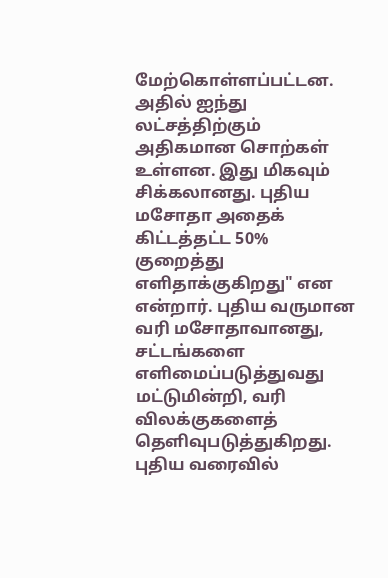மேற்கொள்ளப்பட்டன. அதில் ஐந்து லட்சத்திற்கும் அதிகமான சொற்கள் உள்ளன. இது மிகவும் சிக்கலானது. புதிய மசோதா அதைக் கிட்டத்தட்ட 50% குறைத்து எளிதாக்குகிறது" என என்றார். புதிய வருமான வரி மசோதாவானது, சட்டங்களை எளிமைப்படுத்துவது மட்டுமின்றி, வரி விலக்குகளைத் தெளிவுபடுத்துகிறது.
புதிய வரைவில்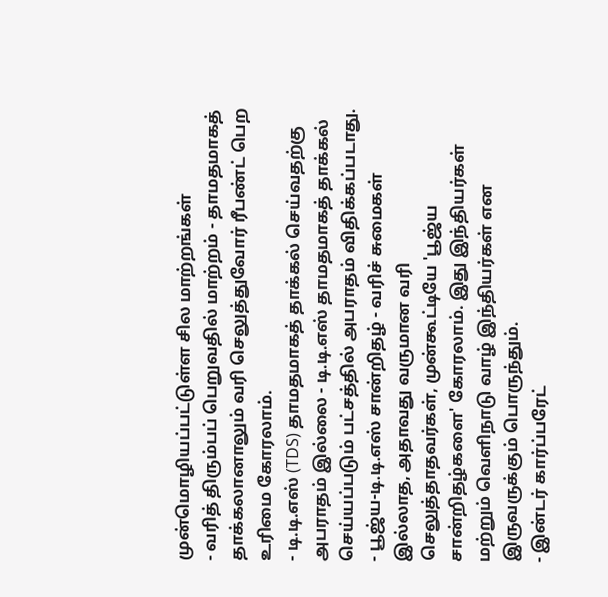முன்மொழியப்பட்டுள்ள சில மாற்றங்கள்
- வரித் திரும்பப் பெறுவதில் மாற்றம் - தாமதமாகத் தாக்கலானாலும் வரி செலுத்துவோர் ரீபண்ட் பெற உரிமை கோரலாம்.
- டி.டி.எஸ் (TDS) தாமதமாகத் தாக்கல் செய்வதற்கு அபராதம் இல்லை - டி.டி.எஸ் தாமதமாகத் தாக்கல் செய்யப்படும் பட்சத்தில் அபராதம் விதிக்கப்படாது.
- பூஜ்ய-டி.டி.எஸ் சான்றிதழ் - வரிச் சுமைகள் இல்லாத, அதாவது வருமான வரி செலுத்தாதவர்கள், முன்கூட்டியே 'பூஜ்ய சான்றிதழ்களை' கோரலாம். இது இந்தியர்கள் மற்றும் வெளிநாடு வாழ் இந்தியர்கள் என இருவருக்கும் பொருந்தும்.
- இன்டர் கார்ப்பரேட்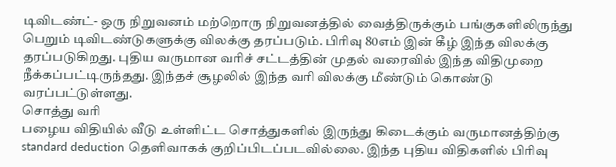டிவிடண்ட்- ஒரு நிறுவனம் மற்றொரு நிறுவனத்தில் வைத்திருக்கும் பங்குகளிலிருந்து பெறும் டிவிடண்டுகளுக்கு விலக்கு தரப்படும். பிரிவு 80எம் இன் கீழ் இந்த விலக்கு தரப்படுகிறது. புதிய வருமான வரிச் சட்டத்தின் முதல் வரைவில் இந்த விதிமுறை நீக்கப்பட்டிருந்தது. இந்தச் சூழலில் இந்த வரி விலக்கு மீண்டும் கொண்டு வரப்பட்டுள்ளது.
சொத்து வரி
பழைய விதியில் வீடு உள்ளிட்ட சொத்துகளில் இருந்து கிடைக்கும் வருமானத்திற்கு standard deduction தெளிவாகக் குறிப்பிடப்படவில்லை. இந்த புதிய விதிகளில் பிரிவு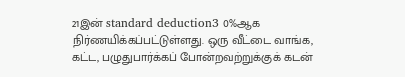21இன் standard deduction3 0%ஆக நிர்ணயிக்கப்பட்டுள்ளது. ஒரு வீட்டை வாங்க, கட்ட, பழுதுபார்க்கப் போன்றவற்றுக்குக் கடன்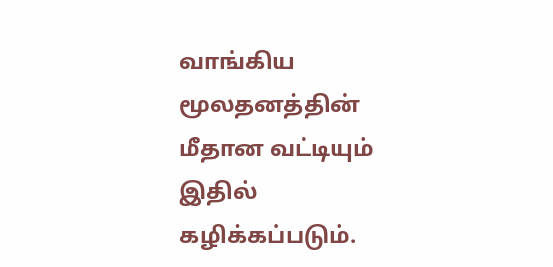வாங்கிய மூலதனத்தின் மீதான வட்டியும் இதில் கழிக்கப்படும்.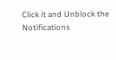Click it and Unblock the Notifications